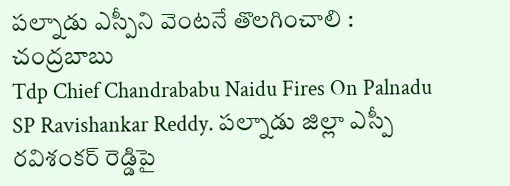పల్నాడు ఎస్పీని వెంటనే తొలగించాలి : చంద్రబాబు
Tdp Chief Chandrababu Naidu Fires On Palnadu SP Ravishankar Reddy. పల్నాడు జిల్లా ఎస్పీ రవిశంకర్ రెడ్డిపై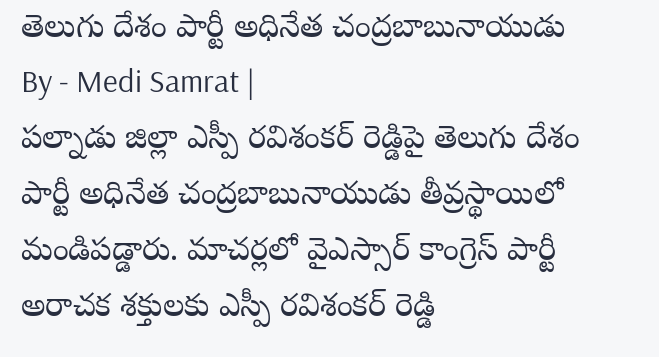తెలుగు దేశం పార్టీ అధినేత చంద్రబాబునాయుడు
By - Medi Samrat |
పల్నాడు జిల్లా ఎస్పీ రవిశంకర్ రెడ్డిపై తెలుగు దేశం పార్టీ అధినేత చంద్రబాబునాయుడు తీవ్రస్థాయిలో మండిపడ్డారు. మాచర్లలో వైఎస్సార్ కాంగ్రెస్ పార్టీ అరాచక శక్తులకు ఎస్పీ రవిశంకర్ రెడ్డి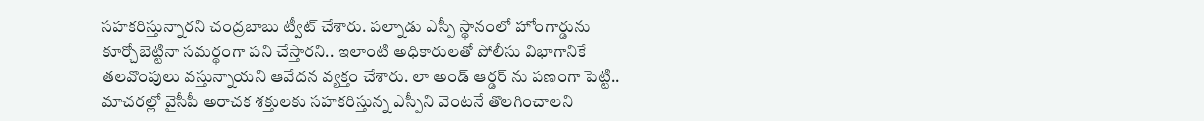సహకరిస్తున్నారని చంద్రబాబు ట్వీట్ చేశారు. పల్నాడు ఎస్పీ స్థానంలో హోంగార్డును కూర్చోబెట్టినా సమర్థంగా పని చేస్తారని.. ఇలాంటి అధికారులతో పోలీసు విభాగానికే తలవొంపులు వస్తున్నాయని ఆవేదన వ్యక్తం చేశారు. లా అండ్ ఆర్డర్ ను పణంగా పెట్టి.. మాచరల్లో వైసీపీ అరాచక శక్తులకు సహకరిస్తున్న ఎస్పీని వెంటనే తొలగించాలని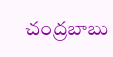చంద్రబాబు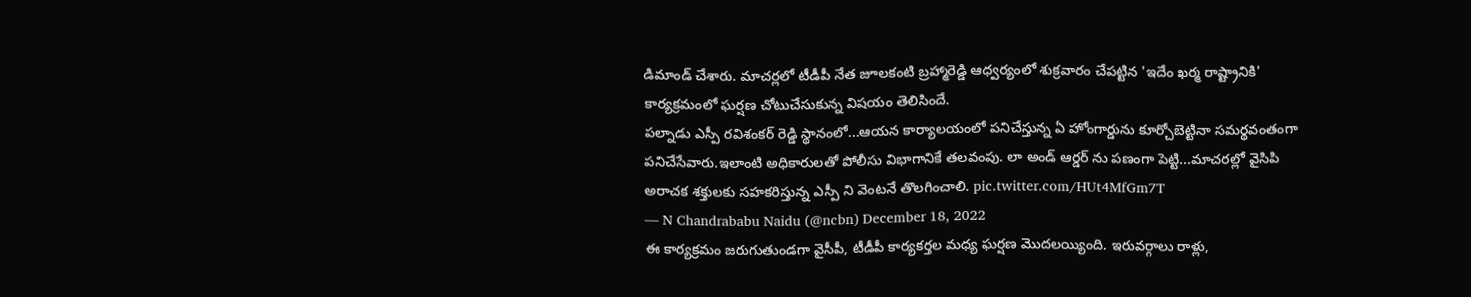డిమాండ్ చేశారు. మాచర్లలో టీడీపీ నేత జూలకంటి బ్రహ్మారెడ్డి ఆధ్వర్యంలో శుక్రవారం చేపట్టిన 'ఇదేం ఖర్మ రాష్ట్రానికి' కార్యక్రమంలో ఘర్షణ చోటుచేసుకున్న విషయం తెలిసిందే.
పల్నాడు ఎస్పీ రవిశంకర్ రెడ్డి స్థానంలో...ఆయన కార్యాలయంలో పనిచేస్తున్న ఏ హోంగార్డును కూర్చోబెట్టినా సమర్థవంతంగా పనిచేసేవారు.ఇలాంటి అధికారులతో పోలీసు విభాగానికే తలవంపు. లా అండ్ ఆర్డర్ ను పణంగా పెట్టి...మాచరల్లో వైసిపి అరాచక శక్తులకు సహకరిస్తున్న ఎస్పీ ని వెంటనే తొలగించాలి. pic.twitter.com/HUt4MfGm7T
— N Chandrababu Naidu (@ncbn) December 18, 2022
ఈ కార్యక్రమం జరుగుతుండగా వైసీపీ, టీడీపీ కార్యకర్తల మధ్య ఘర్షణ మొదలయ్యింది. ఇరువర్గాలు రాళ్లు,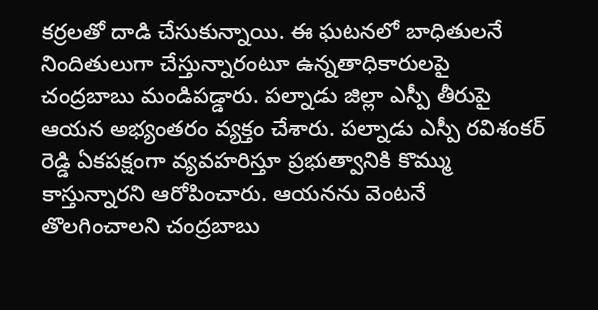కర్రలతో దాడి చేసుకున్నాయి. ఈ ఘటనలో బాధితులనే నిందితులుగా చేస్తున్నారంటూ ఉన్నతాధికారులపై చంద్రబాబు మండిపడ్డారు. పల్నాడు జిల్లా ఎస్పీ తీరుపై ఆయన అభ్యంతరం వ్యక్తం చేశారు. పల్నాడు ఎస్పీ రవిశంకర్ రెడ్డి ఏకపక్షంగా వ్యవహరిస్తూ ప్రభుత్వానికి కొమ్ము కాస్తున్నారని ఆరోపించారు. ఆయనను వెంటనే తొలగించాలని చంద్రబాబు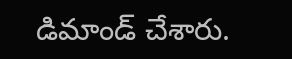డిమాండ్ చేశారు.